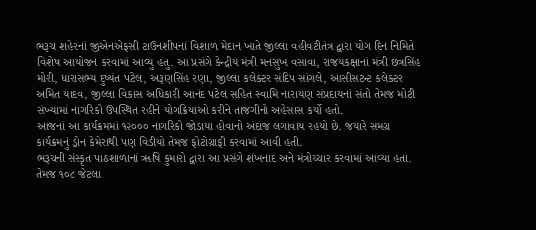ભરૂચ શહેરનાં જીએનએફસી ટાઉનશીપનાં વિશાળ મેદાન ખાતે જીલ્લા વહીવટીતંત્ર દ્વારા યોગ દિન નિમિતે વિશેષ આયોજન કરવામાં આવ્યુ હતુ. આ પ્રસંગે કેન્દ્રીય મંત્રી મનસુખ વસાવા, રાજયકક્ષાનાં મંત્રી છત્રસિંહ મોરી, ધારાસભ્ય દુષ્યંત પટેલ, અરૂણસિંહ રણા, જીલ્લા કલેક્ટર સંદિપ સાંગલે, આસીસટન્ટ કલેક્ટર અમિત યાદવ, જીલ્લા વિકાસ અધિકારી આનંદ પટેલ સહિત સ્વામિ નારાયણ સંપ્રદાયનાં સંતો તેમજ મોટી સંખ્યામાં નાગરિકો ઉપસ્થિત રહીને યોગક્રિયાઓ કરીને તાજગીનો અહેસાસ કર્યો હતો.
આજનાં આ કાર્યક્રમમાં ૧૨૦૦૦ નાગરિકો જોડાયા હોવાનો અંદાજ લગાવાય રહયો છે. જયારે સમગ્ર કાર્યક્રમનું ડ્રોન કેમેરાથી પણ વિડીયો તેમજ ફોટોગ્રાફી કરવામાં આવી હતી.
ભરૂચની સંસ્કૃત પાઠશાળાનાં ૠષિ કુમારો દ્વારા આ પ્રસંગે શંખનાદ અને મંત્રોચ્ચાર કરવામાં આવ્યા હતા. તેમજ ૧૦૮ જેટલા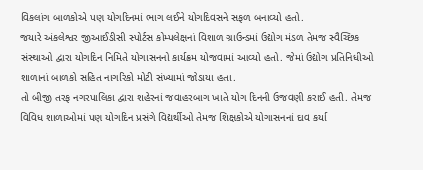વિકલાંગ બાળકોએ પણ યોગદિનમાં ભાગ લઈને યોગદિવસને સફળ બનાવ્યો હતો.
જયારે અંકલેશ્વર જીઆઈડીસી સ્પોર્ટસ કોમ્પલેક્ષનાં વિશાળ ગ્રાઉન્ડમાં ઉદ્યોગ મંડળ તેમજ સ્વૈચ્છિક સંસ્થાઓ દ્વારા યોગદિન નિમિતે યોગાસનનો કાર્યક્રમ યોજવામાં આવ્યો હતો. જેમાં ઉદ્યોગ પ્રતિનિધીઓ શાળાનાં બાળકો સહિત નાગરિકો મોટી સંખ્યામાં જોડાયા હતા.
તો બીજી તરફ નગરપાલિકા દ્વારા શહેરનાં જવાહરબાગ ખાતે યોગ દિનની ઉજવણી કરાઈ હતી. તેમજ વિવિધ શાળાઓમાં પણ યોગદિન પ્રસંગે વિદ્યર્થીઓ તેમજ શિક્ષકોએ યોગાસનનાં દાવ કર્યા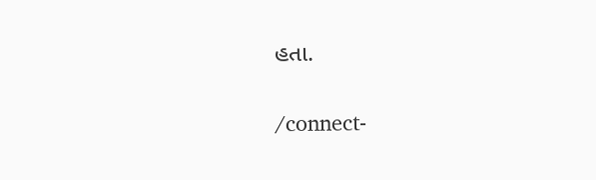હતા.

/connect-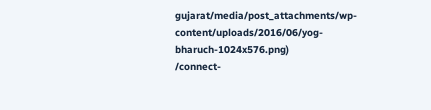gujarat/media/post_attachments/wp-content/uploads/2016/06/yog-bharuch-1024x576.png)
/connect-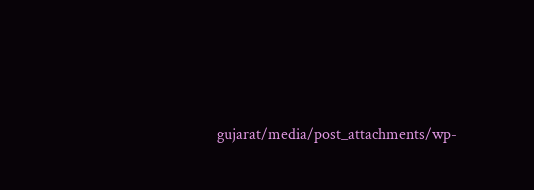gujarat/media/post_attachments/wp-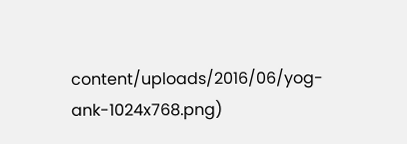content/uploads/2016/06/yog-ank-1024x768.png)